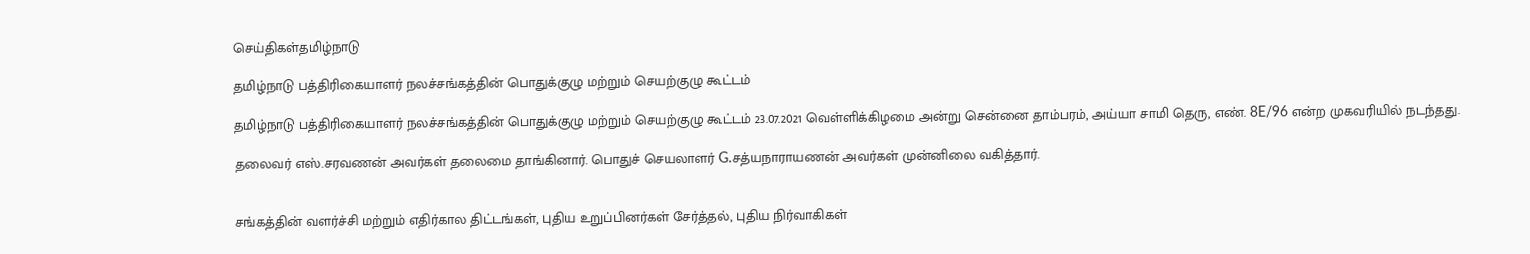செய்திகள்தமிழ்நாடு

தமிழ்நாடு பத்திரிகையாளர் நலச்சங்கத்தின் பொதுக்குழு மற்றும் செயற்குழு கூட்டம்

தமிழ்நாடு பத்திரிகையாளர் நலச்சங்கத்தின் பொதுக்குழு மற்றும் செயற்குழு கூட்டம் 23.07.2021 வெள்ளிக்கிழமை அன்று சென்னை தாம்பரம், அய்யா சாமி தெரு, எண். 8E/96 என்ற முகவரியில் நடந்தது.

தலைவர் எஸ்.சரவணன் அவர்கள் தலைமை தாங்கினார். பொதுச் செயலாளர் G.சத்யநாராயணன் அவர்கள் முன்னிலை வகித்தார்.


சங்கத்தின் வளர்ச்சி மற்றும் எதிர்கால திட்டங்கள், புதிய உறுப்பினர்கள் சேர்த்தல், புதிய நிர்வாகிகள்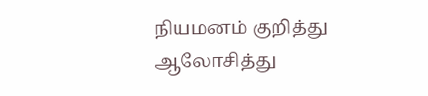நியமனம் குறித்து ஆலோசித்து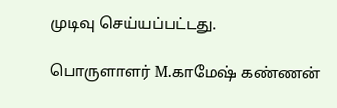முடிவு செய்யப்பட்டது.

பொருளாளர் M.காமேஷ் கண்ணன்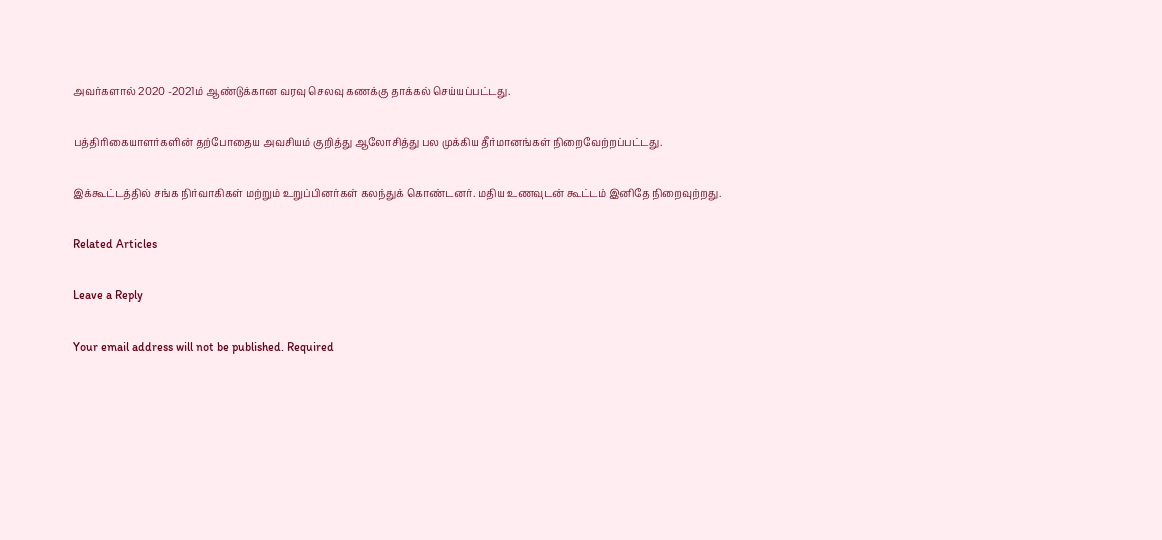அவர்களால் 2020 -2021ம் ஆண்டுக்கான வரவு செலவு கணக்கு தாக்கல் செய்யப்பட்டது.

பத்திரிகையாளர்களின் தற்போதைய அவசியம் குறித்து ஆலோசித்து பல முக்கிய தீர்மானங்கள் நிறைவேற்றப்பட்டது.

இக்கூட்டத்தில் சங்க நிர்வாகிகள் மற்றும் உறுப்பினர்கள் கலந்துக் கொண்டனர். மதிய உணவுடன் கூட்டம் இனிதே நிறைவுற்றது.

Related Articles

Leave a Reply

Your email address will not be published. Required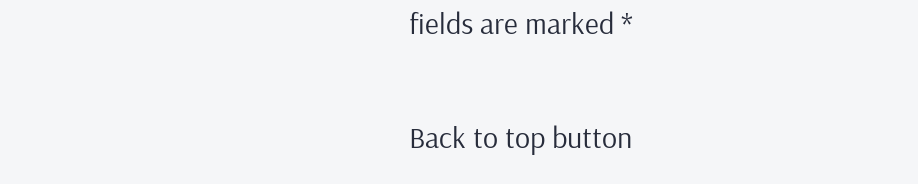fields are marked *

Back to top button